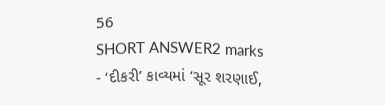56
SHORT ANSWER2 marks
- ‘દીકરી’ કાવ્યમાં ‘સૂર શરણાઈ,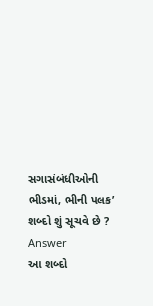સગાસંબંધીઓની ભીડમાં, ભીની પલક’ શબ્દો શું સૂચવે છે ?
Answer
આ શબ્દો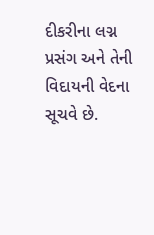દીકરીના લગ્ન પ્રસંગ અને તેની વિદાયની વેદના સૂચવે છે.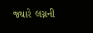જ્યારે લગ્નની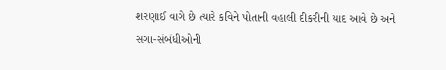શરણાઈ વાગે છે ત્યારે કવિને પોતાની વહાલી દીકરીની યાદ આવે છે અને સગા-સંબંધીઓની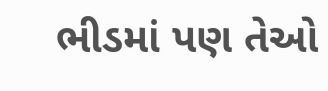ભીડમાં પણ તેઓ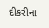દીકરીના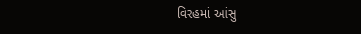વિરહમાં આંસુ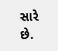સારે છે.